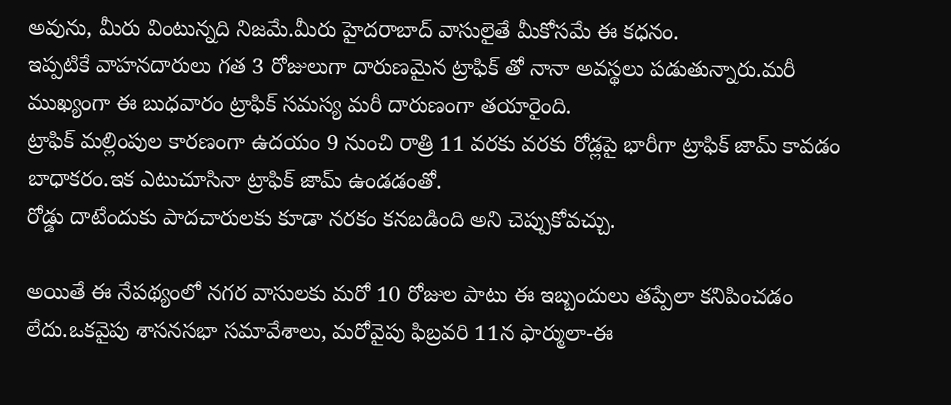అవును, మీరు వింటున్నది నిజమే.మీరు హైదరాబాద్ వాసులైతే మీకోసమే ఈ కధనం.
ఇప్పటికే వాహనదారులు గత 3 రోజులుగా దారుణమైన ట్రాఫిక్ తో నానా అవస్థలు పడుతున్నారు.మరీ ముఖ్యంగా ఈ బుధవారం ట్రాఫిక్ సమస్య మరీ దారుణంగా తయారైంది.
ట్రాఫిక్ మల్లింపుల కారణంగా ఉదయం 9 నుంచి రాత్రి 11 వరకు వరకు రోడ్లపై భారీగా ట్రాఫిక్ జామ్ కావడం బాధాకరం.ఇక ఎటుచూసినా ట్రాఫిక్ జామ్ ఉండడంతో.
రోడ్డు దాటేందుకు పాదచారులకు కూడా నరకం కనబడింది అని చెప్పుకోవచ్చు.

అయితే ఈ నేపథ్యంలో నగర వాసులకు మరో 10 రోజుల పాటు ఈ ఇబ్బందులు తప్పేలా కనిపించడం లేదు.ఒకవైపు శాసనసభా సమావేశాలు, మరోవైపు ఫిబ్రవరి 11న ఫార్ములా-ఈ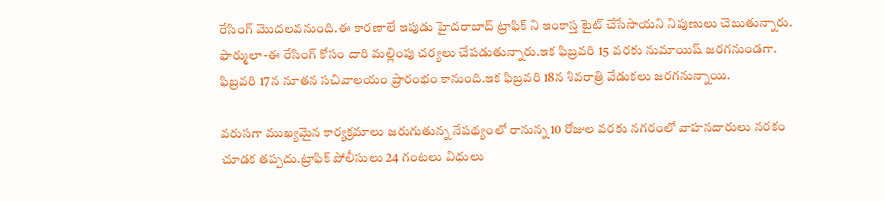రేసింగ్ మొదలవనుంది.ఈ కారణాలే ఇపుడు హైదరాబాద్ ట్రాఫిక్ ని ఇంకాస్త టైట్ చేసేసాయని నిపుణులు చెబుతున్నారు.
ఫార్ములా-ఈ రేసింగ్ కోసం దారి మల్లింపు చర్యలు చేపడుతున్నారు.ఇక ఫిబ్రవరి 15 వరకు నుమాయిష్ జరగనుండగా.
ఫిబ్రవరి 17న నూతన సచివాలయం ప్రారంభం కానుంది.ఇక ఫిబ్రవరి 18న శివరాత్రి వేడుకలు జరగనున్నాయి.

వరుసగా ముఖ్యమైన కార్యక్రమాలు జరుగుతున్న నేపథ్యంలో రానున్న 10 రోజుల వరకు నగరంలో వాహనదారులు నరకం చూడక తప్పదు.ట్రాఫిక్ పోలీసులు 24 గంటలు విధులు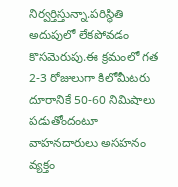నిర్వర్తిస్తున్నా.పరిస్థితి అదుపులో లేకపోవడం కొసమెరుపు.ఈ క్రమంలో గత 2-3 రోజులుగా కిలోమీటరు దూరానికే 50-60 నిమిషాలు పడుతోందంటూ వాహనదారులు అసహనం వ్యక్తం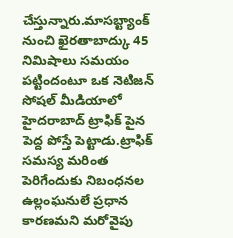చేస్తున్నారు.మాసబ్ట్యాంక్ నుంచి ఖైరతాబాద్కు 45 నిమిషాలు సమయం పట్టిందంటూ ఒక నెటిజన్ సోషల్ మీడియాలో హైదరాబాద్ ట్రాఫిక్ పైన పెద్ద పోస్తే పెట్టాడు.ట్రాఫిక్ సమస్య మరింత పెరిగేందుకు నిబంధనల ఉల్లంఘనులే ప్రధాన కారణమని మరోవైపు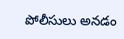పోలీసులు అనడం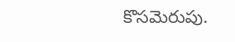కొసమెరుపు.